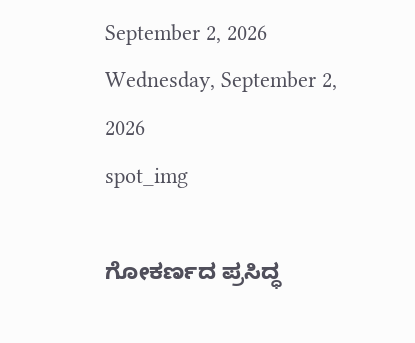September 2, 2026
Wednesday, September 2, 2026
spot_img

ಗೋಕರ್ಣದ ಪ್ರಸಿದ್ಧ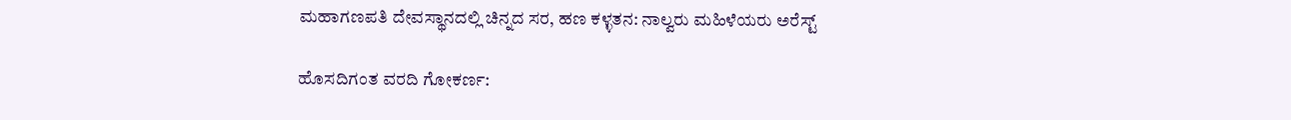ಮಹಾಗಣಪತಿ ದೇವಸ್ಥಾನದಲ್ಲಿ ಚಿನ್ನದ ಸರ, ಹಣ ಕಳ್ಳತನ: ನಾಲ್ವರು ಮಹಿಳೆಯರು ಅರೆಸ್ಟ್

ಹೊಸದಿಗಂತ ವರದಿ ಗೋಕರ್ಣ: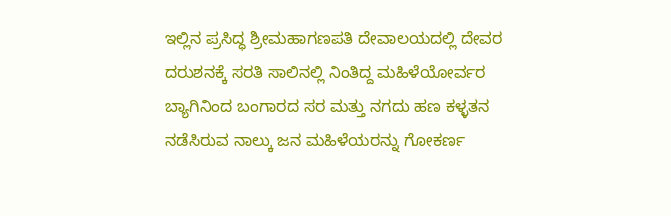ಇಲ್ಲಿನ ಪ್ರಸಿದ್ಧ ಶ್ರೀಮಹಾಗಣಪತಿ ದೇವಾಲಯದಲ್ಲಿ ದೇವರ ದರುಶನಕ್ಕೆ ಸರತಿ ಸಾಲಿನಲ್ಲಿ ನಿಂತಿದ್ದ ಮಹಿಳೆಯೋರ್ವರ ಬ್ಯಾಗಿನಿಂದ ಬಂಗಾರದ ಸರ ಮತ್ತು ನಗದು ಹಣ ಕಳ್ಳತನ ನಡೆಸಿರುವ ನಾಲ್ಕು ಜನ ಮಹಿಳೆಯರನ್ನು ಗೋಕರ್ಣ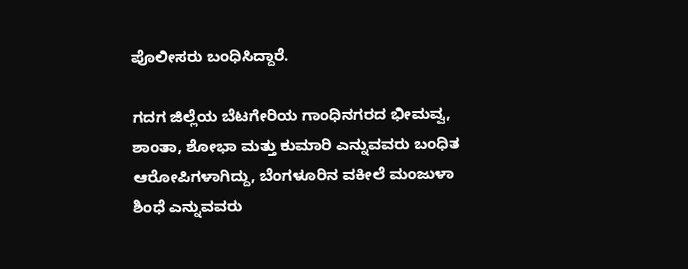ಪೊಲೀಸರು ಬಂಧಿಸಿದ್ದಾರೆ.

ಗದಗ ಜಿಲ್ಲೆಯ ಬೆಟಗೇರಿಯ ಗಾಂಧಿನಗರದ ಭೀಮವ್ವ, ಶಾಂತಾ, ಶೋಭಾ ಮತ್ತು ಕುಮಾರಿ ಎನ್ನುವವರು ಬಂಧಿತ ಆರೋಪಿಗಳಾಗಿದ್ದು, ಬೆಂಗಳೂರಿನ ವಕೀಲೆ ಮಂಜುಳಾ ಶಿಂಧೆ ಎನ್ನುವವರು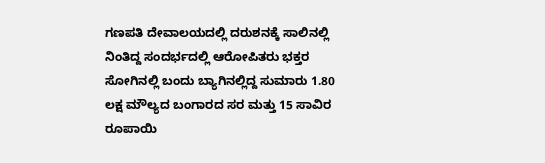ಗಣಪತಿ ದೇವಾಲಯದಲ್ಲಿ ದರುಶನಕ್ಕೆ ಸಾಲಿನಲ್ಲಿ ನಿಂತಿದ್ದ ಸಂದರ್ಭದಲ್ಲಿ ಆರೋಪಿತರು ಭಕ್ತರ ಸೋಗಿನಲ್ಲಿ ಬಂದು ಬ್ಯಾಗಿನಲ್ಲಿದ್ದ ಸುಮಾರು 1.80 ಲಕ್ಷ ಮೌಲ್ಯದ ಬಂಗಾರದ ಸರ ಮತ್ತು 15 ಸಾವಿರ ರೂಪಾಯಿ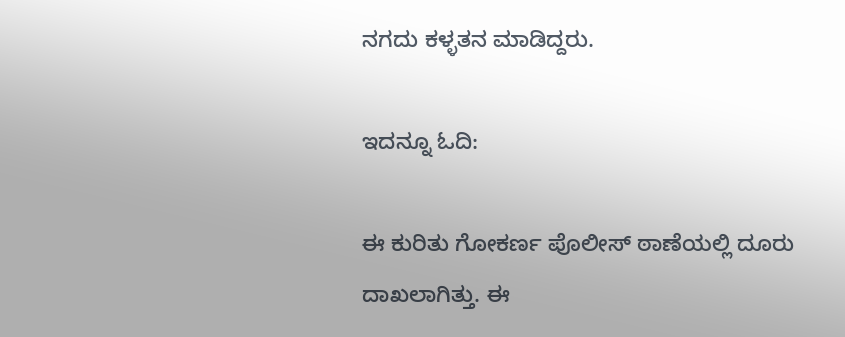ನಗದು ಕಳ್ಳತನ ಮಾಡಿದ್ದರು.

ಇದನ್ನೂ ಓದಿ:

ಈ ಕುರಿತು ಗೋಕರ್ಣ ಪೊಲೀಸ್ ಠಾಣೆಯಲ್ಲಿ ದೂರು ದಾಖಲಾಗಿತ್ತು. ಈ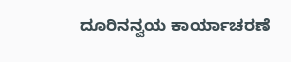ದೂರಿನನ್ವಯ ಕಾರ್ಯಾಚರಣೆ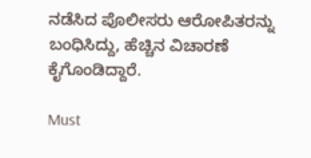ನಡೆಸಿದ ಪೊಲೀಸರು ಆರೋಪಿತರನ್ನು ಬಂಧಿಸಿದ್ದು, ಹೆಚ್ಚಿನ ವಿಚಾರಣೆ ಕೈಗೊಂಡಿದ್ದಾರೆ.

Must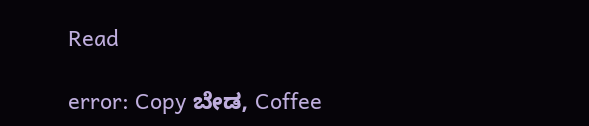Read

error: Copy ಬೇಡ, Coffee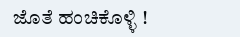ಜೊತೆ ಹಂಚಿಕೊಳ್ಳಿ !